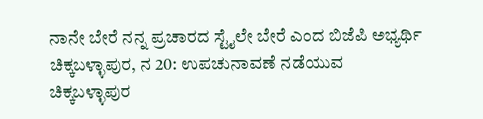ನಾನೇ ಬೇರೆ ನನ್ನ ಪ್ರಚಾರದ ಸ್ಟೈಲೇ ಬೇರೆ ಎಂದ ಬಿಜೆಪಿ ಅಭ್ಯರ್ಥಿ
ಚಿಕ್ಕಬಳ್ಳಾಪುರ, ನ 20: ಉಪಚುನಾವಣೆ ನಡೆಯುವ ಚಿಕ್ಕಬಳ್ಳಾಪುರ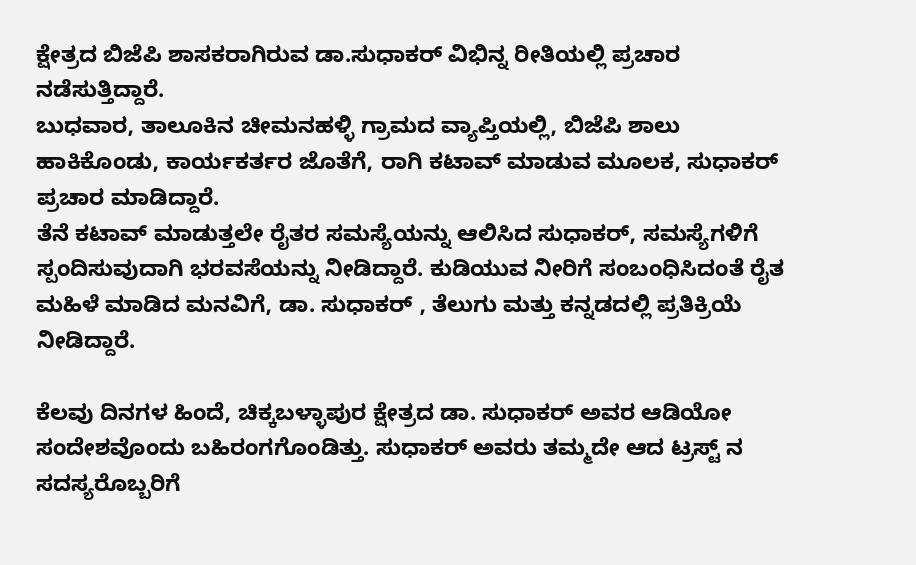ಕ್ಷೇತ್ರದ ಬಿಜೆಪಿ ಶಾಸಕರಾಗಿರುವ ಡಾ.ಸುಧಾಕರ್ ವಿಭಿನ್ನ ರೀತಿಯಲ್ಲಿ ಪ್ರಚಾರ ನಡೆಸುತ್ತಿದ್ದಾರೆ.
ಬುಧವಾರ, ತಾಲೂಕಿನ ಚೀಮನಹಳ್ಳಿ ಗ್ರಾಮದ ವ್ಯಾಪ್ತಿಯಲ್ಲಿ, ಬಿಜೆಪಿ ಶಾಲು ಹಾಕಿಕೊಂಡು, ಕಾರ್ಯಕರ್ತರ ಜೊತೆಗೆ, ರಾಗಿ ಕಟಾವ್ ಮಾಡುವ ಮೂಲಕ, ಸುಧಾಕರ್ ಪ್ರಚಾರ ಮಾಡಿದ್ದಾರೆ.
ತೆನೆ ಕಟಾವ್ ಮಾಡುತ್ತಲೇ ರೈತರ ಸಮಸ್ಯೆಯನ್ನು ಆಲಿಸಿದ ಸುಧಾಕರ್, ಸಮಸ್ಯೆಗಳಿಗೆ ಸ್ಪಂದಿಸುವುದಾಗಿ ಭರವಸೆಯನ್ನು ನೀಡಿದ್ದಾರೆ. ಕುಡಿಯುವ ನೀರಿಗೆ ಸಂಬಂಧಿಸಿದಂತೆ ರೈತ ಮಹಿಳೆ ಮಾಡಿದ ಮನವಿಗೆ, ಡಾ. ಸುಧಾಕರ್ , ತೆಲುಗು ಮತ್ತು ಕನ್ನಡದಲ್ಲಿ ಪ್ರತಿಕ್ರಿಯೆ ನೀಡಿದ್ದಾರೆ.

ಕೆಲವು ದಿನಗಳ ಹಿಂದೆ, ಚಿಕ್ಕಬಳ್ಳಾಪುರ ಕ್ಷೇತ್ರದ ಡಾ. ಸುಧಾಕರ್ ಅವರ ಆಡಿಯೋ ಸಂದೇಶವೊಂದು ಬಹಿರಂಗಗೊಂಡಿತ್ತು. ಸುಧಾಕರ್ ಅವರು ತಮ್ಮದೇ ಆದ ಟ್ರಸ್ಟ್ ನ ಸದಸ್ಯರೊಬ್ಬರಿಗೆ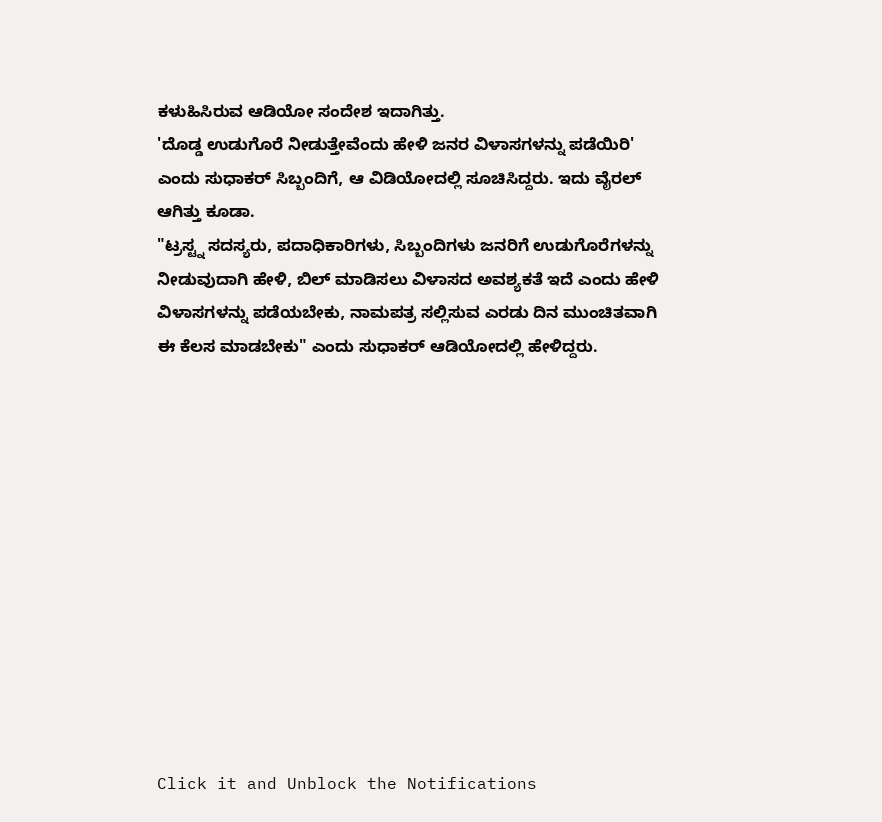ಕಳುಹಿಸಿರುವ ಆಡಿಯೋ ಸಂದೇಶ ಇದಾಗಿತ್ತು.
'ದೊಡ್ಡ ಉಡುಗೊರೆ ನೀಡುತ್ತೇವೆಂದು ಹೇಳಿ ಜನರ ವಿಳಾಸಗಳನ್ನು ಪಡೆಯಿರಿ' ಎಂದು ಸುಧಾಕರ್ ಸಿಬ್ಬಂದಿಗೆ, ಆ ವಿಡಿಯೋದಲ್ಲಿ ಸೂಚಿಸಿದ್ದರು. ಇದು ವೈರಲ್ ಆಗಿತ್ತು ಕೂಡಾ.
"ಟ್ರಸ್ಟ್ನ ಸದಸ್ಯರು, ಪದಾಧಿಕಾರಿಗಳು, ಸಿಬ್ಬಂದಿಗಳು ಜನರಿಗೆ ಉಡುಗೊರೆಗಳನ್ನು ನೀಡುವುದಾಗಿ ಹೇಳಿ, ಬಿಲ್ ಮಾಡಿಸಲು ವಿಳಾಸದ ಅವಶ್ಯಕತೆ ಇದೆ ಎಂದು ಹೇಳಿ ವಿಳಾಸಗಳನ್ನು ಪಡೆಯಬೇಕು, ನಾಮಪತ್ರ ಸಲ್ಲಿಸುವ ಎರಡು ದಿನ ಮುಂಚಿತವಾಗಿ ಈ ಕೆಲಸ ಮಾಡಬೇಕು" ಎಂದು ಸುಧಾಕರ್ ಆಡಿಯೋದಲ್ಲಿ ಹೇಳಿದ್ದರು.












Click it and Unblock the Notifications